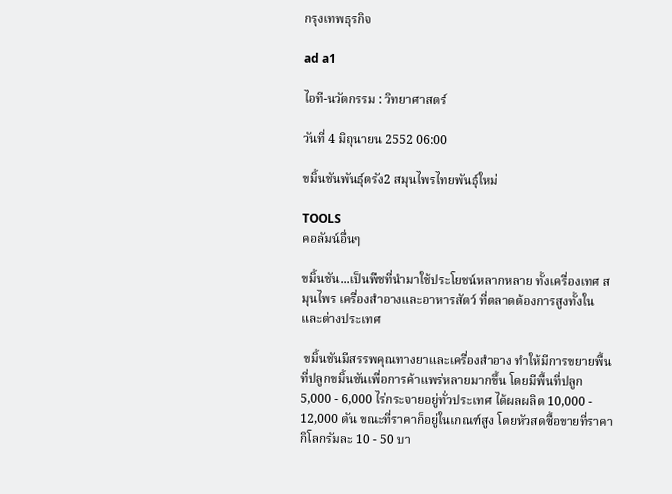กรุงเทพธุรกิจ

ad a1

ไอที-นวัตกรรม : วิทยาศาสตร์

วันที่ 4 มิถุนายน 2552 06:00

ขมิ้นชันพันธุ์ตรัง2 สมุนไพรไทยพันธุ์ใหม่

TOOLS
คอลัมน์อื่นๆ

ขมิ้นชัน...เป็นพืชที่นำมาใช้ประโยชน์หลากหลาย ทั้งเครื่องเทศ สมุนไพร เครื่องสำอางและอาหารสัตว์ ที่ตลาดต้องการสูงทั้งในและต่างประเทศ

 ขมิ้นชันมีสรรพคุณทางยาและเครื่องสำอาง ทำให้มีการขยายพื้นที่ปลูกขมิ้นชันเพื่อการค้าแพร่หลายมากขึ้น โดยมีพื้นที่ปลูก 5,000 - 6,000 ไร่กระจายอยู่ทั่วประเทศ ได้ผลผลิต 10,000 - 12,000 ตัน ขณะที่ราคาก็อยู่ในเกณฑ์สูง โดยหัวสดซื้อขายที่ราคากิโลกรัมละ 10 - 50 บา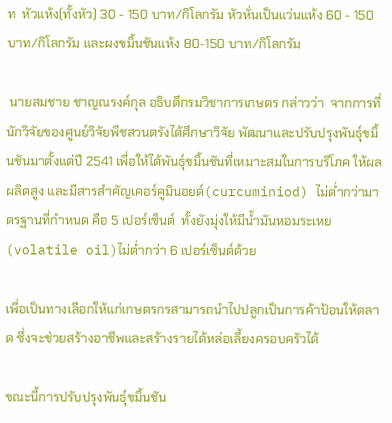ท  หัวแห้ง(ทั้งหัว) 30 - 150 บาท/กิโลกรัม หัวหั่นเป็นแว่นแห้ง 60 - 150 บาท/กิโลกรัม และผงขมิ้นชันแห้ง 80-150 บาท/กิโลกรัม

 นายสมชาย ชาญณรงค์กุล อธิบดีกรมวิชาการเกษตร กล่าวว่า  จากการที่นักวิจัยของศูนย์วิจัยพืชสวนตรังได้ศึกษาวิจัย พัฒนาและปรับปรุงพันธุ์ขมิ้นชันมาตั้งแต่ปี 2541 เพื่อให้ได้พันธุ์ขมิ้นชันที่เหมาะสมในการบริโภค ให้ผลผลิตสูง และมีสารสำคัญเคอร์คูมินอยด์(curcuminiod) ไม่ต่ำกว่ามาตรฐานที่กำหนด คือ 5 เปอร์เซ็นต์  ทั้งยังมุ่งให้มีน้ำมันหอมระเหย(volatile oil)ไม่ต่ำกว่า 6 เปอร์เซ็นต์ด้วย

เพื่อเป็นทางเลือกให้แก่เกษตรกรสามารถนำไปปลูกเป็นการค้าป้อนให้ตลาด ซึ่งจะช่วยสร้างอาชีพและสร้างรายได้หล่อเลี้ยงครอบครัวได้

ขณะนี้การปรับปรุงพันธุ์ขมิ้นชัน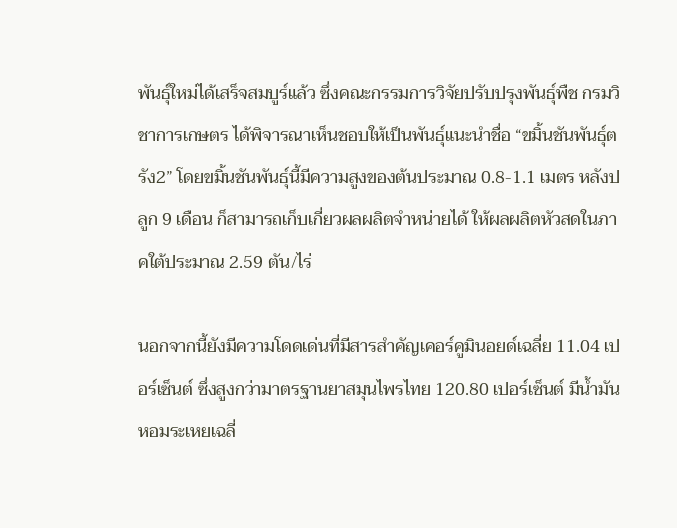พันธุ์ใหม่ได้เสร็จสมบูร์แล้ว ซึ่งคณะกรรมการวิจัยปรับปรุงพันธุ์พืช กรมวิชาการเกษตร ได้พิจารณาเห็นชอบให้เป็นพันธุ์แนะนำชื่อ “ขมิ้นชันพันธุ์ตรัง2” โดยขมิ้นชันพันธุ์นี้มีความสูงของต้นประมาณ 0.8-1.1 เมตร หลังปลูก 9 เดือน ก็สามารถเก็บเกี่ยวผลผลิตจำหน่ายได้ ให้ผลผลิตหัวสดในภาคใต้ประมาณ 2.59 ตัน/ไร่

นอกจากนี้ยังมีความโดดเด่นที่มีสารสำคัญเคอร์คูมินอยด์เฉลี่ย 11.04 เปอร์เซ็นต์ ซึ่งสูงกว่ามาตรฐานยาสมุนไพรไทย 120.80 เปอร์เซ็นต์ มีน้ำมันหอมระเหยเฉลี่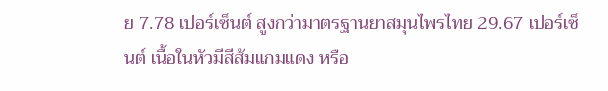ย 7.78 เปอร์เซ็นต์ สูงกว่ามาตรฐานยาสมุนไพรไทย 29.67 เปอร์เซ็นต์ เนื้อในหัวมีสีส้มแกมแดง หรือ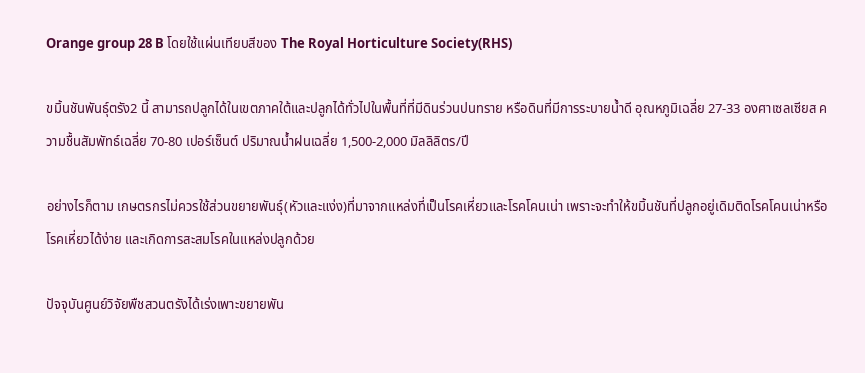Orange group 28 B โดยใช้แผ่นเทียบสีของ The Royal Horticulture Society(RHS)

ขมิ้นชันพันธุ์ตรัง2 นี้ สามารถปลูกได้ในเขตภาคใต้และปลูกได้ทั่วไปในพื้นที่ที่มีดินร่วนปนทราย หรือดินที่มีการระบายน้ำดี อุณหภูมิเฉลี่ย 27-33 องศาเซลเซียส ความชื้นสัมพัทธ์เฉลี่ย 70-80 เปอร์เซ็นต์ ปริมาณน้ำฝนเฉลี่ย 1,500-2,000 มิลลิลิตร/ปี

อย่างไรก็ตาม เกษตรกรไม่ควรใช้ส่วนขยายพันธุ์(หัวและแง่ง)ที่มาจากแหล่งที่เป็นโรคเหี่ยวและโรคโคนเน่า เพราะจะทำให้ขมิ้นชันที่ปลูกอยู่เดิมติดโรคโคนเน่าหรือโรคเหี่ยวได้ง่าย และเกิดการสะสมโรคในแหล่งปลูกด้วย

ปัจจุบันศูนย์วิจัยพืชสวนตรังได้เร่งเพาะขยายพัน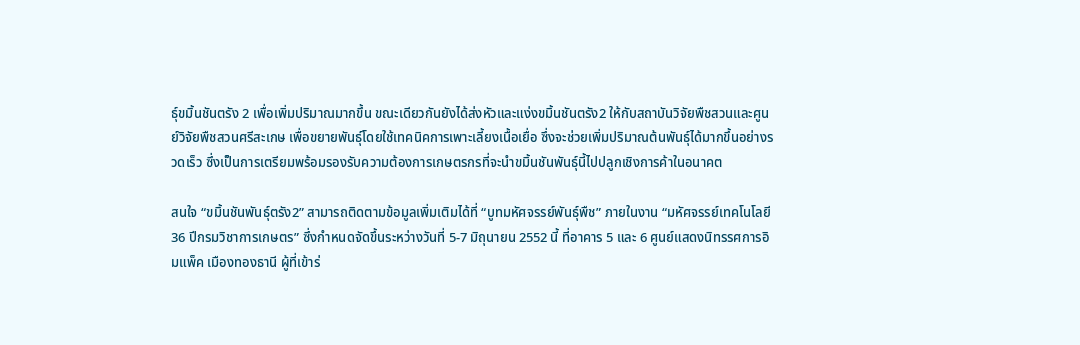ธุ์ขมิ้นชันตรัง 2 เพื่อเพิ่มปริมาณมากขึ้น ขณะเดียวกันยังได้ส่งหัวและแง่งขมิ้นชันตรัง2 ให้กับสถาบันวิจัยพืชสวนและศูนย์วิจัยพืชสวนศรีสะเกษ เพื่อขยายพันธุ์โดยใช้เทคนิคการเพาะเลี้ยงเนื้อเยื่อ ซึ่งจะช่วยเพิ่มปริมาณต้นพันธุ์ได้มากขึ้นอย่างรวดเร็ว ซึ่งเป็นการเตรียมพร้อมรองรับความต้องการเกษตรกรที่จะนำขมิ้นชันพันธุ์นี้ไปปลูกเชิงการค้าในอนาคต

สนใจ “ขมิ้นชันพันธุ์ตรัง2” สามารถติดตามข้อมูลเพิ่มเติมได้ที่ “บูทมหัศจรรย์พันธุ์พืช” ภายในงาน “มหัศจรรย์เทคโนโลยี 36 ปีกรมวิชาการเกษตร” ซึ่งกำหนดจัดขึ้นระหว่างวันที่ 5-7 มิถุนายน 2552 นี้ ที่อาคาร 5 และ 6 ศูนย์แสดงนิทรรศการอิมแพ็ค เมืองทองธานี ผู้ที่เข้าร่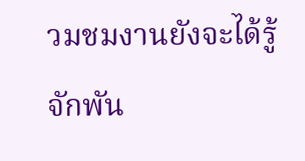วมชมงานยังจะได้รู้จักพัน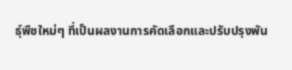ธุ์พืชใหม่ๆ ที่เป็นผลงานการคัดเลือกและปรับปรุงพัน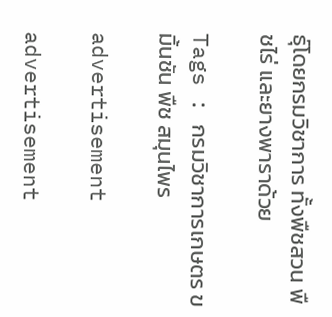ธุ์โดยกรมวิชาการ ทั้งพืชสวน พืชไร่ และยางพาราด้วย

Tags : กรมวิชาการเกษตร ขมิ้นชัน พืช สมุนไพร

advertisement

advertisement